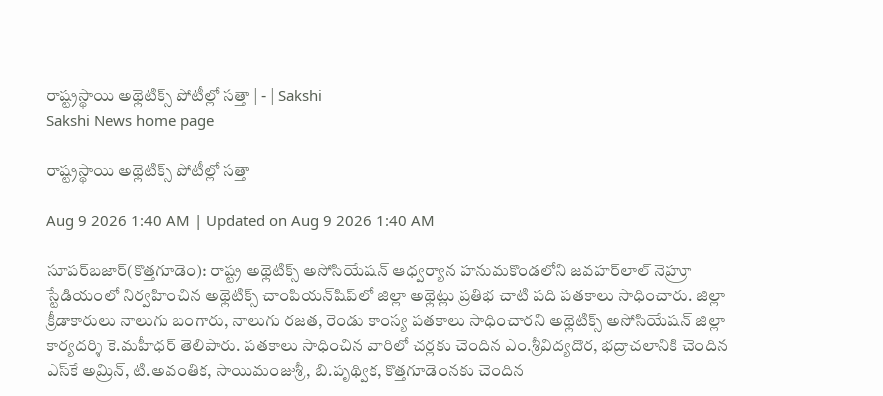రాష్ట్రస్థాయి అథ్లెటిక్స్‌ పోటీల్లో సత్తా | - | Sakshi
Sakshi News home page

రాష్ట్రస్థాయి అథ్లెటిక్స్‌ పోటీల్లో సత్తా

Aug 9 2026 1:40 AM | Updated on Aug 9 2026 1:40 AM

సూపర్‌బజార్‌(కొత్తగూడెం): రాష్ట్ర అథ్లెటిక్స్‌ అసోసియేషన్‌ ఆధ్వర్యాన హనుమకొండలోని జవహర్‌లాల్‌ నెహ్రూ స్టేడియంలో నిర్వహించిన అథ్లెటిక్స్‌ చాంపియన్‌షిప్‌లో జిల్లా అథ్లెట్లు ప్రతిభ చాటి పది పతకాలు సాధించారు. జిల్లా క్రీడాకారులు నాలుగు బంగారు, నాలుగు రజత, రెండు కాంస్య పతకాలు సాధించారని అథ్లెటిక్స్‌ అసోసియేషన్‌ జిల్లా కార్యదర్శి కె.మహీధర్‌ తెలిపారు. పతకాలు సాధించిన వారిలో చర్లకు చెందిన ఎం.శ్రీవిద్యదొర, భద్రాచలానికి చెందిన ఎస్‌కే అమ్రిన్‌, టి.అవంతిక, సాయిమంజుశ్రీ, బి.పృథ్విక, కొత్తగూడెంనకు చెందిన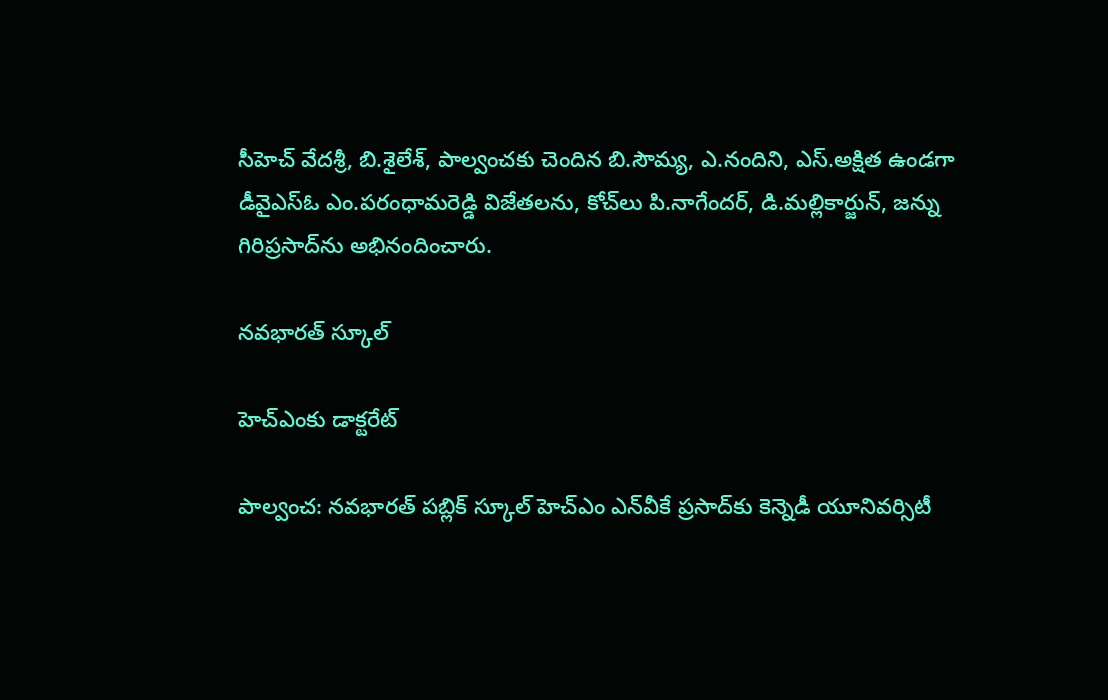సీహెచ్‌ వేదశ్రీ, బి.శైలేశ్‌, పాల్వంచకు చెందిన బి.సౌమ్య, ఎ.నందిని, ఎస్‌.అక్షిత ఉండగా డీవైఎస్‌ఓ ఎం.పరంధామరెడ్డి విజేతలను, కోచ్‌లు పి.నాగేందర్‌, డి.మల్లికార్జున్‌, జన్ను గిరిప్రసాద్‌ను అభినందించారు.

నవభారత్‌ స్కూల్‌

హెచ్‌ఎంకు డాక్టరేట్‌

పాల్వంచ: నవభారత్‌ పబ్లిక్‌ స్కూల్‌ హెచ్‌ఎం ఎన్‌వీకే ప్రసాద్‌కు కెన్నెడీ యూనివర్సిటీ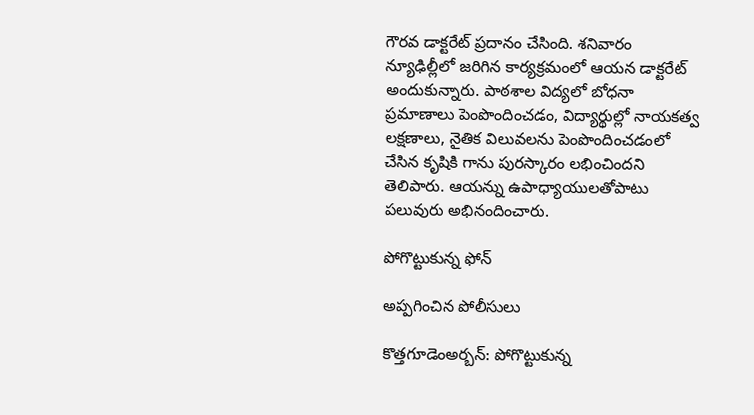గౌరవ డాక్టరేట్‌ ప్రదానం చేసింది. శనివారం న్యూఢిల్లీలో జరిగిన కార్యక్రమంలో ఆయన డాక్టరేట్‌ అందుకున్నారు. పాఠశాల విద్యలో బోధనా ప్రమాణాలు పెంపొందించడం, విద్యార్థుల్లో నాయకత్వ లక్షణాలు, నైతిక విలువలను పెంపొందించడంలో చేసిన కృషికి గాను పురస్కారం లభించిందని తెలిపారు. ఆయన్ను ఉపాధ్యాయులతోపాటు పలువురు అభినందించారు.

పోగొట్టుకున్న ఫోన్‌

అప్పగించిన పోలీసులు

కొత్తగూడెంఅర్బన్‌: పోగొట్టుకున్న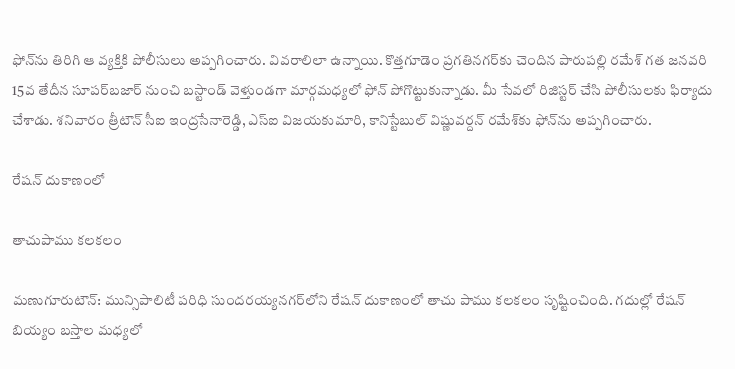ఫోన్‌ను తిరిగి ఆ వ్యక్తికి పోలీసులు అప్పగించారు. వివరాలిలా ఉన్నాయి. కొత్తగూడెం ప్రగతినగర్‌కు చెందిన పారుపల్లి రమేశ్‌ గత జనవరి 15వ తేదీన సూపర్‌బజార్‌ నుంచి బస్టాండ్‌ వెళ్తుండగా మార్గమధ్యలో ఫోన్‌ పోగొట్టుకున్నాడు. మీ సేవలో రిజిస్టర్‌ చేసి పోలీసులకు ఫిర్యాదు చేశాడు. శనివారం త్రీటౌన్‌ సీఐ ఇంద్రసేనారెడ్డి, ఎస్‌ఐ విజయకుమారి, కానిస్టేబుల్‌ విష్ణువర్దన్‌ రమేశ్‌కు ఫోన్‌ను అప్పగించారు.

రేషన్‌ దుకాణంలో

తాచుపాము కలకలం

మణుగూరుటౌన్‌: మున్సిపాలిటీ పరిధి సుందరయ్యనగర్‌లోని రేషన్‌ దుకాణంలో తాచు పాము కలకలం సృష్టించింది. గదుల్లో రేషన్‌ బియ్యం బస్తాల మధ్యలో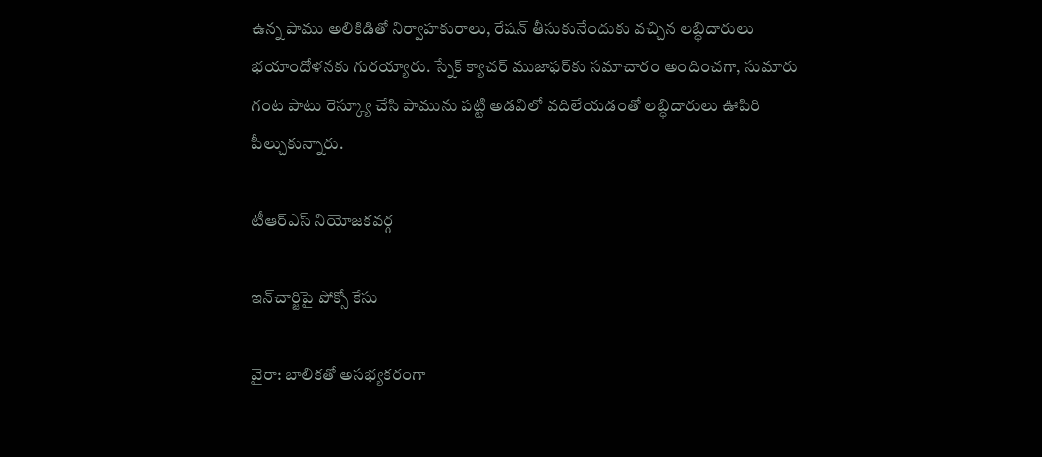ఉన్న పాము అలికిడితో నిర్వాహకురాలు, రేషన్‌ తీసుకునేందుకు వచ్చిన లబ్ధిదారులు భయాందోళనకు గురయ్యారు. స్నేక్‌ క్యాచర్‌ ముజాఫర్‌కు సమాచారం అందించగా, సుమారు గంట పాటు రెస్క్యూ చేసి పామును పట్టి అడవిలో వదిలేయడంతో లబ్ధిదారులు ఊపిరి పీల్చుకున్నారు.

టీఆర్‌ఎస్‌ నియోజకవర్గ

ఇన్‌చార్జిపై పోక్సో కేసు

వైరా: బాలికతో అసభ్యకరంగా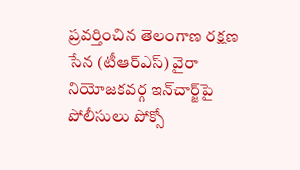ప్రవర్తించిన తెలంగాణ రక్షణ సేన (టీఆర్‌ఎస్‌) వైరా నియోజకవర్గ ఇన్‌చార్జ్‌పై పోలీసులు పోక్సో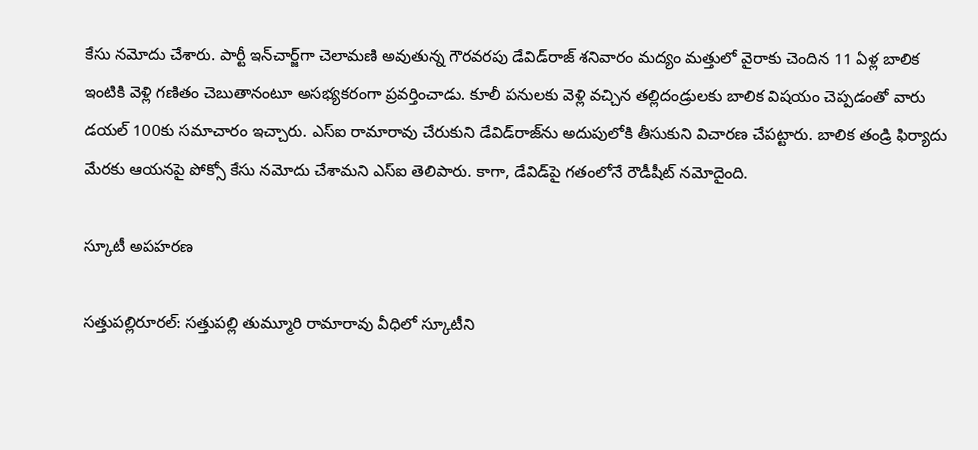కేసు నమోదు చేశారు. పార్టీ ఇన్‌చార్జ్‌గా చెలామణి అవుతున్న గౌరవరపు డేవిడ్‌రాజ్‌ శనివారం మద్యం మత్తులో వైరాకు చెందిన 11 ఏళ్ల బాలిక ఇంటికి వెళ్లి గణితం చెబుతానంటూ అసభ్యకరంగా ప్రవర్తించాడు. కూలీ పనులకు వెళ్లి వచ్చిన తల్లిదండ్రులకు బాలిక విషయం చెప్పడంతో వారు డయల్‌ 100కు సమాచారం ఇచ్చారు. ఎస్‌ఐ రామారావు చేరుకుని డేవిడ్‌రాజ్‌ను అదుపులోకి తీసుకుని విచారణ చేపట్టారు. బాలిక తండ్రి ఫిర్యాదు మేరకు ఆయనపై పోక్సో కేసు నమోదు చేశామని ఎస్‌ఐ తెలిపారు. కాగా, డేవిడ్‌పై గతంలోనే రౌడీషీట్‌ నమోదైంది.

స్కూటీ అపహరణ

సత్తుపల్లిరూరల్‌: సత్తుపల్లి తుమ్మూరి రామారావు వీధిలో స్కూటీని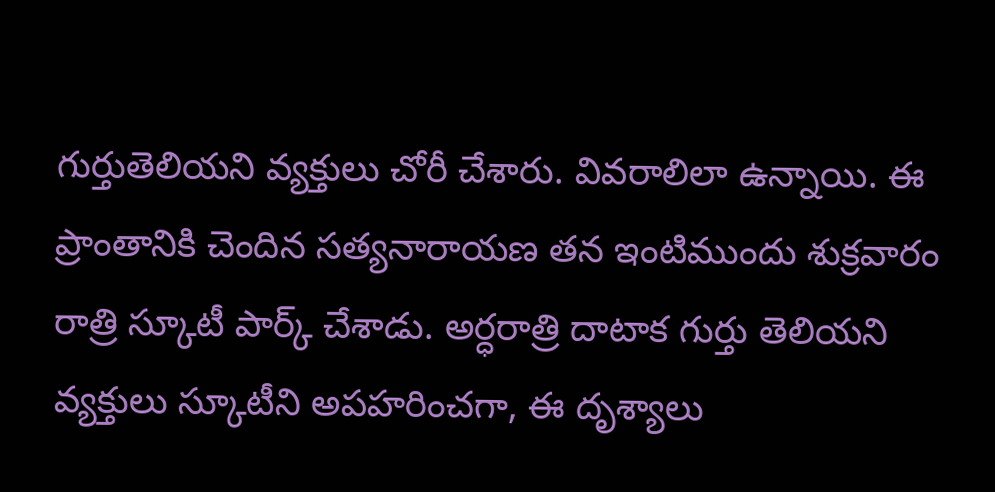గుర్తుతెలియని వ్యక్తులు చోరీ చేశారు. వివరాలిలా ఉన్నాయి. ఈ ప్రాంతానికి చెందిన సత్యనారాయణ తన ఇంటిముందు శుక్రవారం రాత్రి స్కూటీ పార్క్‌ చేశాడు. అర్ధరాత్రి దాటాక గుర్తు తెలియని వ్యక్తులు స్కూటీని అపహరించగా, ఈ దృశ్యాలు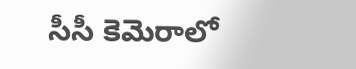సీసీ కెమెరాలో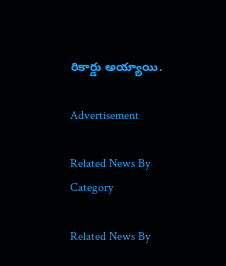రికార్డు అయ్యాయి.

Advertisement

Related News By Category

Related News By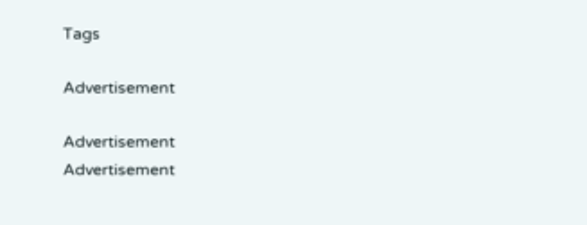Tags

Advertisement

Advertisement
Advertisement